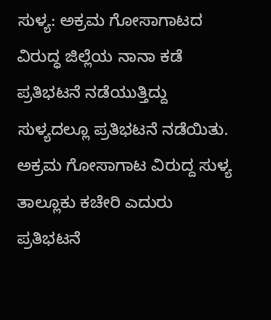ಸುಳ್ಯ: ಅಕ್ರಮ ಗೋಸಾಗಾಟದ ವಿರುದ್ಧ ಜಿಲ್ಲೆಯ ನಾನಾ ಕಡೆ ಪ್ರತಿಭಟನೆ ನಡೆಯುತ್ತಿದ್ದು ಸುಳ್ಯದಲ್ಲೂ ಪ್ರತಿಭಟನೆ ನಡೆಯಿತು. ಅಕ್ರಮ ಗೋಸಾಗಾಟ ವಿರುದ್ದ ಸುಳ್ಯ ತಾಲ್ಲೂಕು ಕಚೇರಿ ಎದುರು ಪ್ರತಿಭಟನೆ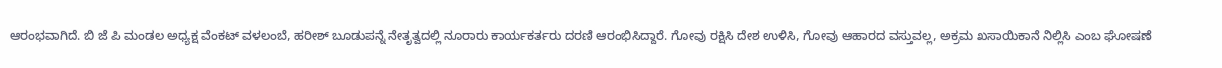ಆರಂಭವಾಗಿದೆ. ಬಿ ಜೆ ಪಿ ಮಂಡಲ ಅಧ್ಯಕ್ಷ ವೆಂಕಟ್ ವಳಲಂಬೆ, ಹರೀಶ್ ಬೂಡುಪನ್ನೆ ನೇತೃತ್ವದಲ್ಲಿ ನೂರಾರು ಕಾರ್ಯಕರ್ತರು ದರಣಿ ಆರಂಭಿಸಿದ್ದಾರೆ. ಗೋವು ರಕ್ಷಿಸಿ ದೇಶ ಉಳಿಸಿ, ಗೋವು ಆಹಾರದ ವಸ್ತುವಲ್ಲ, ಅಕ್ರಮ ಖಸಾಯಿಕಾನೆ ನಿಲ್ಲಿಸಿ ಎಂಬ ಘೋಷಣೆ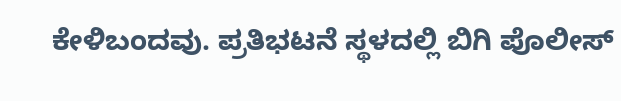ಕೇಳಿಬಂದವು. ಪ್ರತಿಭಟನೆ ಸ್ಥಳದಲ್ಲಿ ಬಿಗಿ ಪೊಲೀಸ್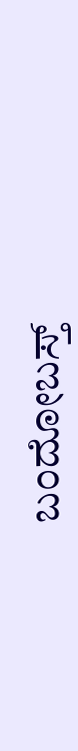ಬಂದೋಬಸ್ತ್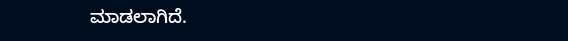ಮಾಡಲಾಗಿದೆ.